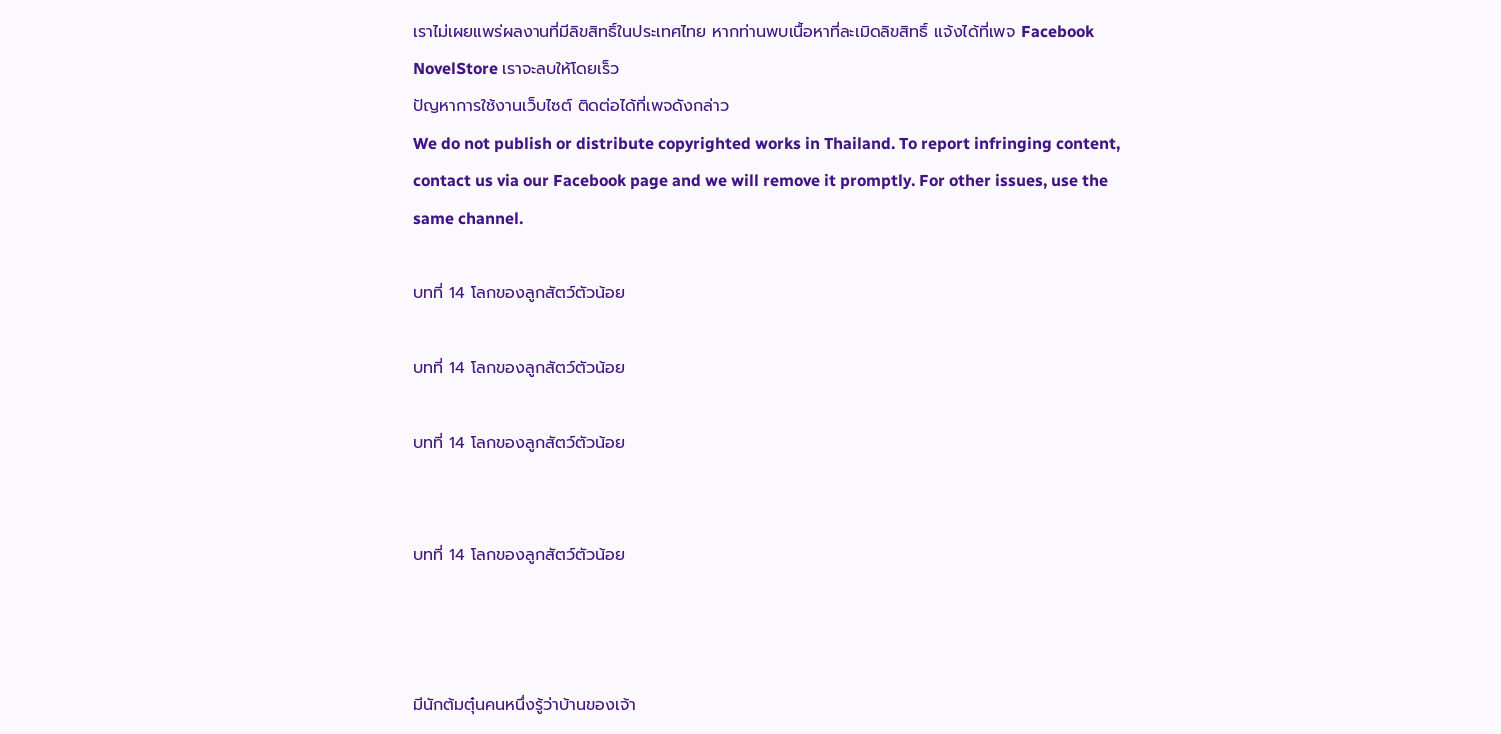เราไม่เผยแพร่ผลงานที่มีลิขสิทธิ์ในประเทศไทย หากท่านพบเนื้อหาที่ละเมิดลิขสิทธิ์ แจ้งได้ที่เพจ Facebook NovelStore เราจะลบให้โดยเร็ว
ปัญหาการใช้งานเว็บไซต์ ติดต่อได้ที่เพจดังกล่าว
We do not publish or distribute copyrighted works in Thailand. To report infringing content, contact us via our Facebook page and we will remove it promptly. For other issues, use the same channel.

บทที่ 14 โลกของลูกสัตว์ตัวน้อย

บทที่ 14 โลกของลูกสัตว์ตัวน้อย

บทที่ 14 โลกของลูกสัตว์ตัวน้อย


บทที่ 14 โลกของลูกสัตว์ตัวน้อย



มีนักต้มตุ๋นคนหนึ่งรู้ว่าบ้านของเจ้า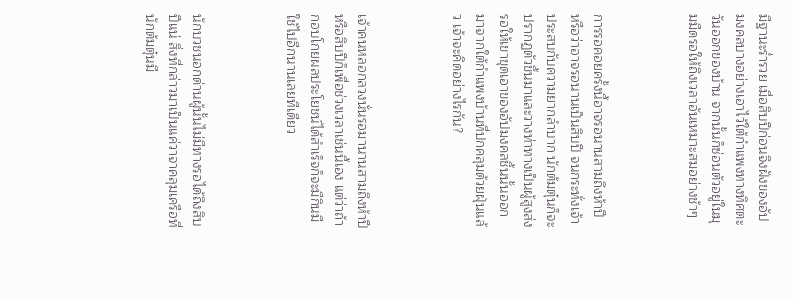มีฐานะร่ำรวย เมื่อสิบปีก่อนจึงฝังของอัปมงคลบางอย่างเอาไว้ใต้กำแพงทางทิศตะวันออกของบ้าน จากนั้นก็ซ่อนตัวอยู่ในมุมมืดรอให้ถึงเวลาอันเหมาะสมอย่างช้าๆ



การรอคอยครั้งนี้อาจรอนานสามถึงห้าปี หรือว่าอาจรอนานเป็นสิบปี จนกระทั่งเจ้าประสบกับความยากลำบาก นักต้มตุ๋นก็จะปรากฏตัวขึ้นมาและวางท่าทางเป็นผู้สูงส่ง รอให้เขาขุดเอาของอัปมงคลชิ้นนั้นออกมาจากใต้กำแพงบ้านที่ปกคลุมด้วยฝุ่นแล้ว เจ้าจะคิดอย่างไรกัน?



เจ้าคนหลอกลวงนั่นรอมานานสามถึงห้าปีหรือสิบปีก็เพื่อช่วงเวลาเช่นนี้เอง แต่ว่าถ้ากอบโกยผลประโยชน์ได้สำเร็จก็จะมีกินมีใช้ไปอีกนานเลยทีเดียว



นักบวชนอกด่านผู้นั้นไม่มีทางรอได้ถึงสิบปีแน่ สิ่งที่กล่าวมาเป็นแค่วาจาคลุมเครือที่นักต้มตุ๋นมี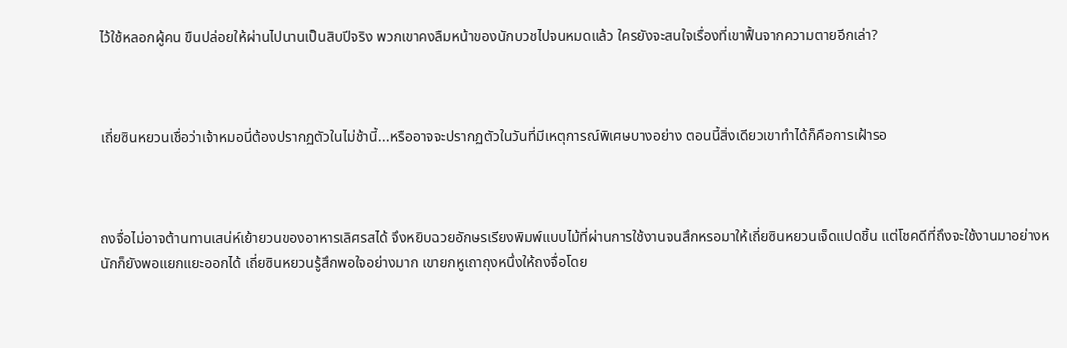ไว้ใช้หลอกผู้คน ขืนปล่อยให้ผ่านไปนานเป็นสิบปีจริง พวกเขาคงลืมหน้าของนักบวชไปจนหมดแล้ว ใครยังจะสนใจเรื่องที่เขาฟื้นจากความตายอีกเล่า?



เถี่ยซินหยวนเชื่อว่าเจ้าหมอนี่ต้องปรากฏตัวในไม่ช้านี้...หรืออาจจะปรากฏตัวในวันที่มีเหตุการณ์พิเศษบางอย่าง ตอนนี้สิ่งเดียวเขาทำได้ก็คือการเฝ้ารอ



ถงจื่อไม่อาจต้านทานเสน่ห์เย้ายวนของอาหารเลิศรสได้ จึงหยิบฉวยอักษรเรียงพิมพ์แบบไม้ที่ผ่านการใช้งานจนสึกหรอมาให้เถี่ยซินหยวนเจ็ดแปดชิ้น แต่โชคดีที่ถึงจะใช้งานมาอย่างหนักก็ยังพอแยกแยะออกได้ เถี่ยซินหยวนรู้สึกพอใจอย่างมาก เขายกหูเถาถุงหนึ่งให้ถงจื่อโดย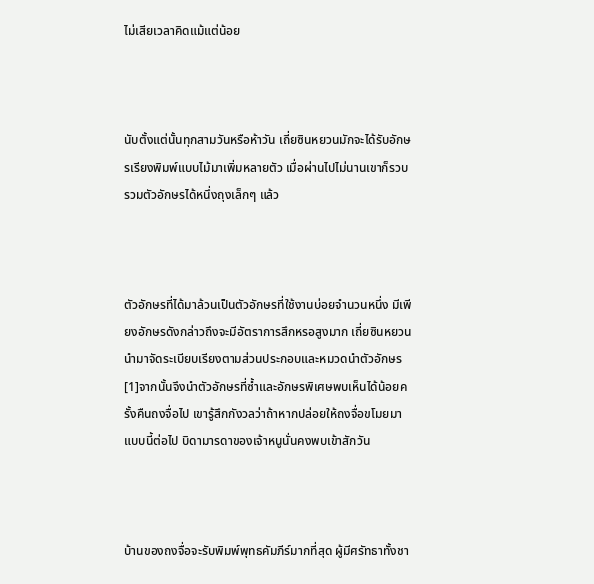ไม่เสียเวลาคิดแม้แต่น้อย



นับตั้งแต่นั้นทุกสามวันหรือห้าวัน เถี่ยซินหยวนมักจะได้รับอักษรเรียงพิมพ์แบบไม้มาเพิ่มหลายตัว เมื่อผ่านไปไม่นานเขาก็รวบรวมตัวอักษรได้หนึ่งถุงเล็กๆ แล้ว



ตัวอักษรที่ได้มาล้วนเป็นตัวอักษรที่ใช้งานบ่อยจำนวนหนึ่ง มีเพียงอักษรดังกล่าวถึงจะมีอัตราการสึกหรอสูงมาก เถี่ยซินหยวนนำมาจัดระเบียบเรียงตามส่วนประกอบและหมวดนำตัวอักษร[1]จากนั้นจึงนำตัวอักษรที่ซ้ำและอักษรพิเศษพบเห็นได้น้อยครั้งคืนถงจื่อไป เขารู้สึกกังวลว่าถ้าหากปล่อยให้ถงจื่อขโมยมาแบบนี้ต่อไป บิดามารดาของเจ้าหนูนั่นคงพบเข้าสักวัน



บ้านของถงจื่อจะรับพิมพ์พุทธคัมภีร์มากที่สุด ผู้มีศรัทธาทั้งชา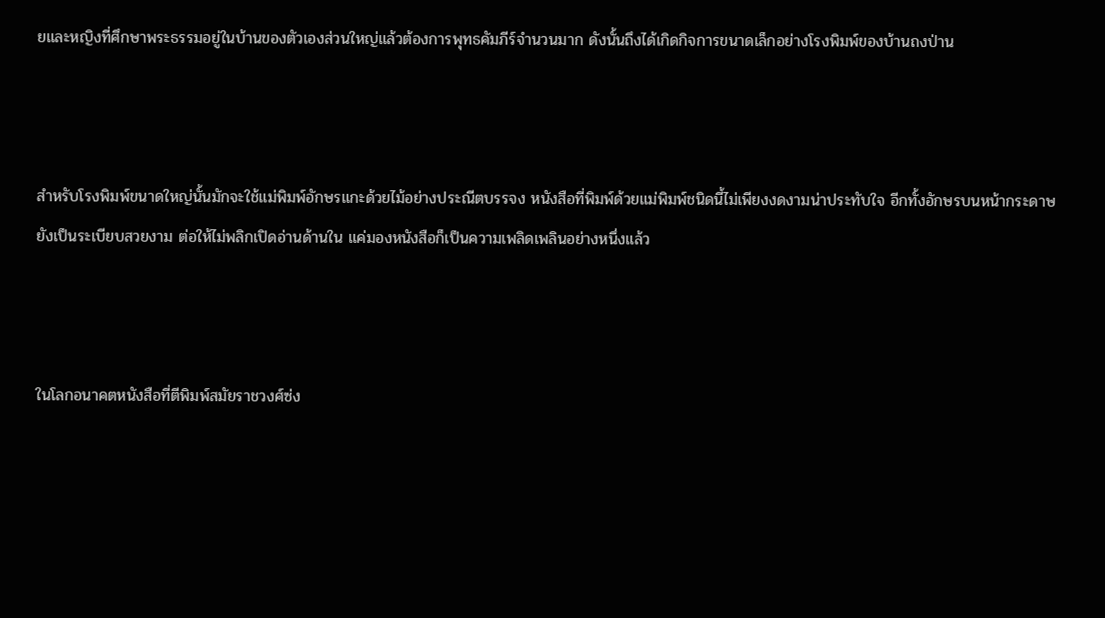ยและหญิงที่ศึกษาพระธรรมอยู่ในบ้านของตัวเองส่วนใหญ่แล้วต้องการพุทธคัมภีร์จำนวนมาก ดังนั้นถึงได้เกิดกิจการขนาดเล็กอย่างโรงพิมพ์ของบ้านถงป่าน



สำหรับโรงพิมพ์ขนาดใหญ่นั้นมักจะใช้แม่พิมพ์อักษรแกะด้วยไม้อย่างประณีตบรรจง หนังสือที่พิมพ์ด้วยแม่พิมพ์ชนิดนี้ไม่เพียงงดงามน่าประทับใจ อีกทั้งอักษรบนหน้ากระดาษยังเป็นระเบียบสวยงาม ต่อให้ไม่พลิกเปิดอ่านด้านใน แค่มองหนังสือก็เป็นความเพลิดเพลินอย่างหนึ่งแล้ว



ในโลกอนาคตหนังสือที่ตีพิมพ์สมัยราชวงศ์ซ่ง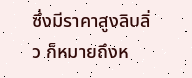ซึ่งมีราคาสูงลิบลิ่ว ก็หมายถึงห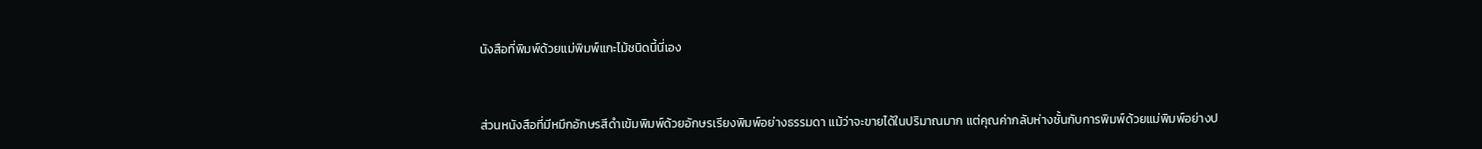นังสือที่พิมพ์ด้วยแม่พิมพ์แกะไม้ชนิดนี้นี่เอง



ส่วนหนังสือที่มีหมึกอักษรสีดำเข้มพิมพ์ด้วยอักษรเรียงพิมพ์อย่างธรรมดา แม้ว่าจะขายได้ในปริมาณมาก แต่คุณค่ากลับห่างชั้นกับการพิมพ์ด้วยแม่พิมพ์อย่างป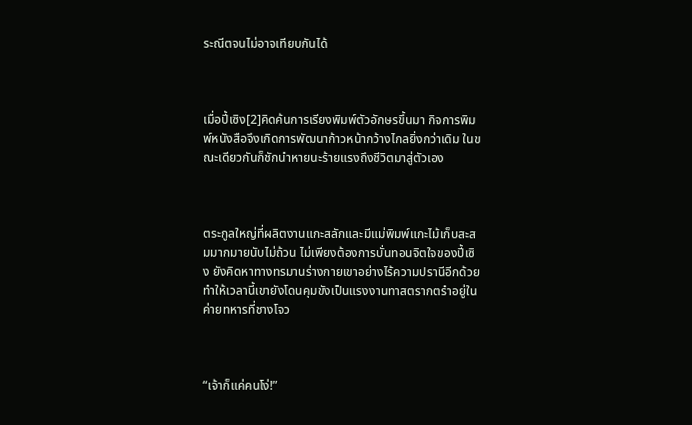ระณีตจนไม่อาจเทียบกันได้



เมื่อปี้เซิง[2]คิดค้นการเรียงพิมพ์ตัวอักษรขึ้นมา กิจการพิมพ์หนังสือจึงเกิดการพัฒนาก้าวหน้ากว้างไกลยิ่งกว่าเดิม ในขณะเดียวกันก็ชักนำหายนะร้ายแรงถึงชีวิตมาสู่ตัวเอง



ตระกูลใหญ่ที่ผลิตงานแกะสลักและมีแม่พิมพ์แกะไม้เก็บสะสมมากมายนับไม่ถ้วน ไม่เพียงต้องการบั่นทอนจิตใจของปี้เซิง ยังคิดหาทางทรมานร่างกายเขาอย่างไร้ความปรานีอีกด้วย ทำให้เวลานี้เขายังโดนคุมขังเป็นแรงงานทาสตรากตรำอยู่ในค่ายทหารที่ชางโจว



“เจ้าก็แค่คนโง่!”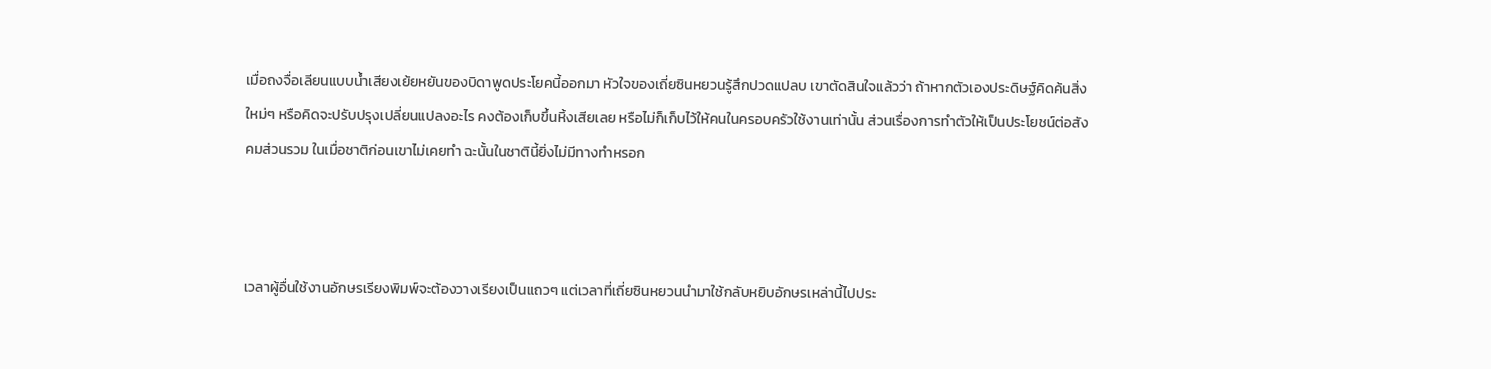เมื่อถงจื่อเลียนแบบน้ำเสียงเย้ยหยันของบิดาพูดประโยคนี้ออกมา หัวใจของเถี่ยซินหยวนรู้สึกปวดแปลบ เขาตัดสินใจแล้วว่า ถ้าหากตัวเองประดิษฐ์คิดค้นสิ่งใหม่ๆ หรือคิดจะปรับปรุงเปลี่ยนแปลงอะไร คงต้องเก็บขึ้นหิ้งเสียเลย หรือไม่ก็เก็บไว้ให้คนในครอบครัวใช้งานเท่านั้น ส่วนเรื่องการทำตัวให้เป็นประโยชน์ต่อสังคมส่วนรวม ในเมื่อชาติก่อนเขาไม่เคยทำ ฉะนั้นในชาตินี้ยิ่งไม่มีทางทำหรอก



เวลาผู้อื่นใช้งานอักษรเรียงพิมพ์จะต้องวางเรียงเป็นแถวๆ แต่เวลาที่เถี่ยซินหยวนนำมาใช้กลับหยิบอักษรเหล่านี้ไปประ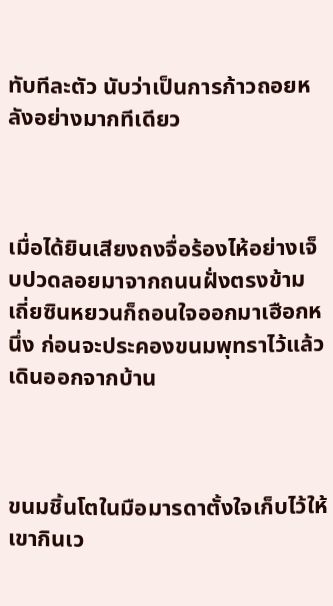ทับทีละตัว นับว่าเป็นการก้าวถอยหลังอย่างมากทีเดียว



เมื่อได้ยินเสียงถงจื่อร้องไห้อย่างเจ็บปวดลอยมาจากถนนฝั่งตรงข้าม เถี่ยซินหยวนก็ถอนใจออกมาเฮือกหนึ่ง ก่อนจะประคองขนมพุทราไว้แล้วเดินออกจากบ้าน



ขนมชิ้นโตในมือมารดาตั้งใจเก็บไว้ให้เขากินเว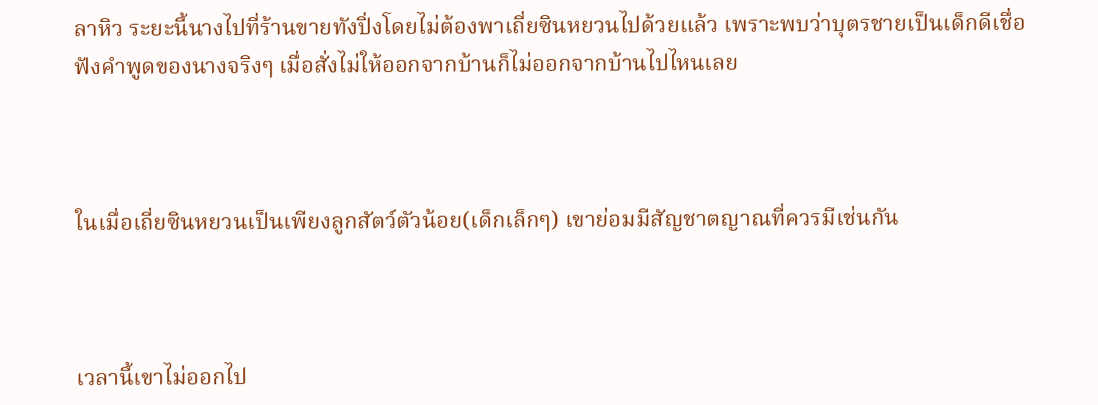ลาหิว ระยะนี้นางไปที่ร้านขายทังปิ่งโดยไม่ต้องพาเถี่ยซินหยวนไปด้วยแล้ว เพราะพบว่าบุตรชายเป็นเด็กดีเชื่อฟังคำพูดของนางจริงๆ เมื่อสั่งไม่ให้ออกจากบ้านก็ไม่ออกจากบ้านไปไหนเลย



ในเมื่อเถี่ยซินหยวนเป็นเพียงลูกสัตว์ตัวน้อย(เด็กเล็กๆ) เขาย่อมมีสัญชาตญาณที่ควรมีเช่นกัน



เวลานี้เขาไม่ออกไป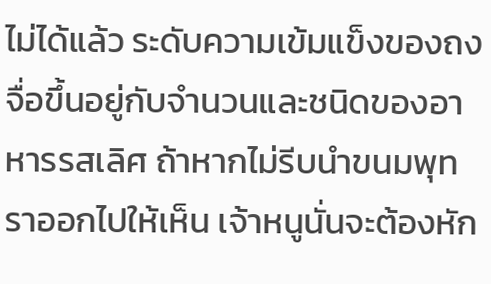ไม่ได้แล้ว ระดับความเข้มแข็งของถงจื่อขึ้นอยู่กับจำนวนและชนิดของอาหารรสเลิศ ถ้าหากไม่รีบนำขนมพุทราออกไปให้เห็น เจ้าหนูนั่นจะต้องหัก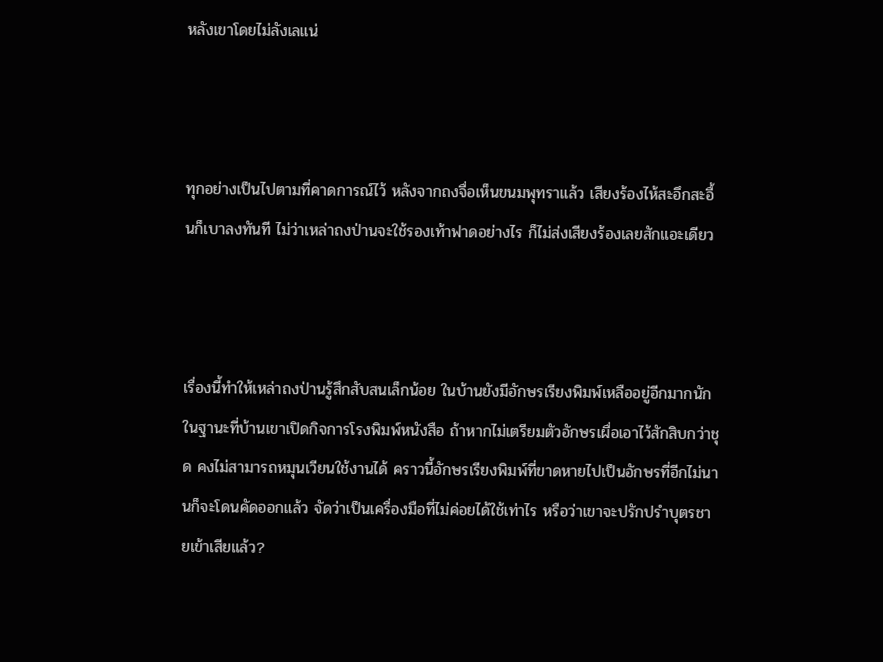หลังเขาโดยไม่ลังเลแน่



ทุกอย่างเป็นไปตามที่คาดการณ์ไว้ หลังจากถงจื่อเห็นขนมพุทราแล้ว เสียงร้องไห้สะอึกสะอื้นก็เบาลงทันที ไม่ว่าเหล่าถงป่านจะใช้รองเท้าฟาดอย่างไร ก็ไม่ส่งเสียงร้องเลยสักแอะเดียว



เรื่องนี้ทำให้เหล่าถงป่านรู้สึกสับสนเล็กน้อย ในบ้านยังมีอักษรเรียงพิมพ์เหลืออยู่อีกมากนัก ในฐานะที่บ้านเขาเปิดกิจการโรงพิมพ์หนังสือ ถ้าหากไม่เตรียมตัวอักษรเผื่อเอาไว้สักสิบกว่าชุด คงไม่สามารถหมุนเวียนใช้งานได้ คราวนี้อักษรเรียงพิมพ์ที่ขาดหายไปเป็นอักษรที่อีกไม่นานก็จะโดนคัดออกแล้ว จัดว่าเป็นเครื่องมือที่ไม่ค่อยได้ใช้เท่าไร หรือว่าเขาจะปรักปรำบุตรชายเข้าเสียแล้ว?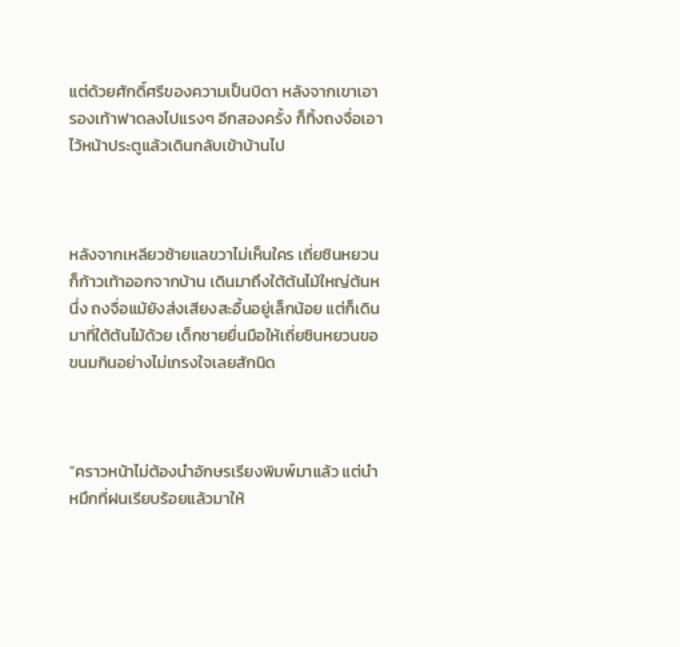แต่ด้วยศักดิ์ศรีของความเป็นบิดา หลังจากเขาเอารองเท้าฟาดลงไปแรงๆ อีกสองครั้ง ก็ทิ้งถงจื่อเอาไว้หน้าประตูแล้วเดินกลับเข้าบ้านไป



หลังจากเหลียวซ้ายแลขวาไม่เห็นใคร เถี่ยซินหยวนก็ก้าวเท้าออกจากบ้าน เดินมาถึงใต้ต้นไม้ใหญ่ต้นหนึ่ง ถงจื่อแม้ยังส่งเสียงสะอื้นอยู่เล็กน้อย แต่ก็เดินมาที่ใต้ต้นไม้ด้วย เด็กชายยื่นมือให้เถี่ยซินหยวนขอขนมกินอย่างไม่เกรงใจเลยสักนิด



“คราวหน้าไม่ต้องนำอักษรเรียงพิมพ์มาแล้ว แต่นำหมึกที่ฝนเรียบร้อยแล้วมาให้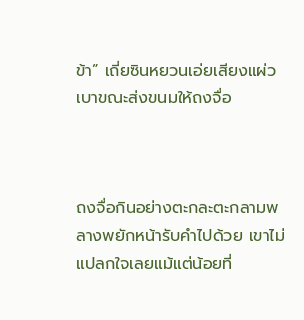ข้า” เถี่ยซินหยวนเอ่ยเสียงแผ่วเบาขณะส่งขนมให้ถงจื่อ



ถงจื่อกินอย่างตะกละตะกลามพลางพยักหน้ารับคำไปด้วย เขาไม่แปลกใจเลยแม้แต่น้อยที่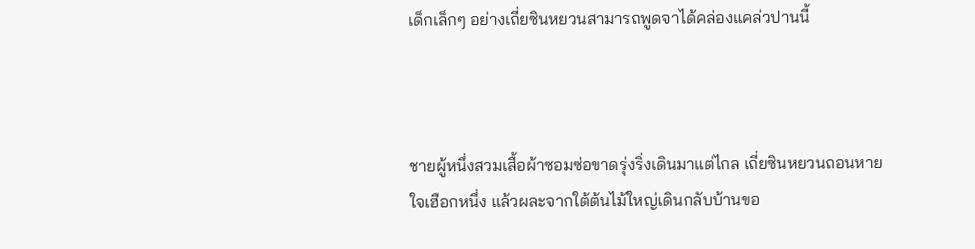เด็กเล็กๆ อย่างเถี่ยซินหยวนสามารถพูดจาได้คล่องแคล่วปานนี้



ชายผู้หนึ่งสวมเสื้อผ้าซอมซ่อขาดรุ่งริ่งเดินมาแต่ไกล เถี่ยซินหยวนถอนหายใจเฮือกหนึ่ง แล้วผละจากใต้ต้นไม้ใหญ่เดินกลับบ้านขอ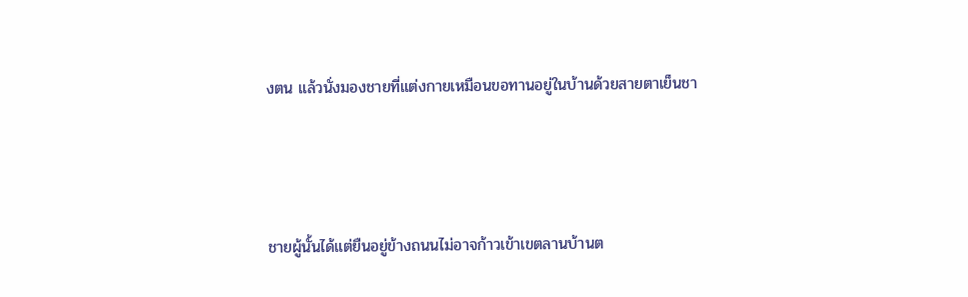งตน แล้วนั่งมองชายที่แต่งกายเหมือนขอทานอยู่ในบ้านด้วยสายตาเย็นชา



ชายผู้นั้นได้แต่ยืนอยู่ข้างถนนไม่อาจก้าวเข้าเขตลานบ้านต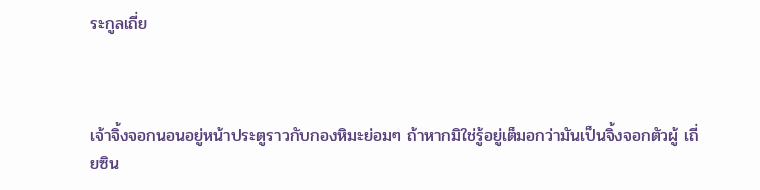ระกูลเถี่ย



เจ้าจิ้งจอกนอนอยู่หน้าประตูราวกับกองหิมะย่อมๆ ถ้าหากมิใช่รู้อยู่เต็มอกว่ามันเป็นจิ้งจอกตัวผู้ เถี่ยซิน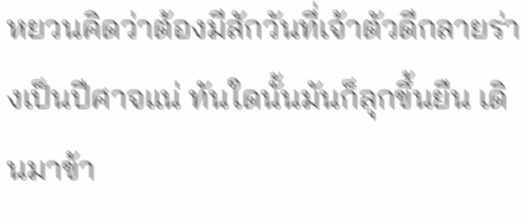หยวนคิดว่าต้องมีสักวันที่เจ้าตัวดีกลายร่างเป็นปีศาจแน่ ทันใดนั้นมันก็ลุกขึ้นยืน เดินมาข้า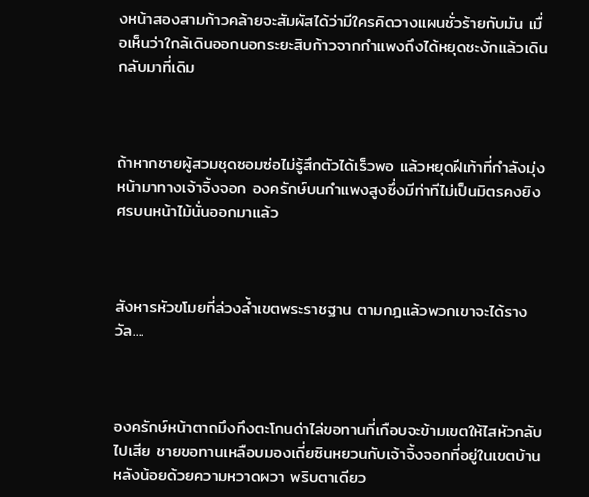งหน้าสองสามก้าวคล้ายจะสัมผัสได้ว่ามีใครคิดวางแผนชั่วร้ายกับมัน เมื่อเห็นว่าใกล้เดินออกนอกระยะสิบก้าวจากกำแพงถึงได้หยุดชะงักแล้วเดินกลับมาที่เดิม



ถ้าหากชายผู้สวมชุดซอมซ่อไม่รู้สึกตัวได้เร็วพอ แล้วหยุดฝีเท้าที่กำลังมุ่งหน้ามาทางเจ้าจิ้งจอก องครักษ์บนกำแพงสูงซึ่งมีท่าทีไม่เป็นมิตรคงยิงศรบนหน้าไม้นั่นออกมาแล้ว



สังหารหัวขโมยที่ล่วงล้ำเขตพระราชฐาน ตามกฎแล้วพวกเขาจะได้รางวัล....



องครักษ์หน้าตาถมึงทึงตะโกนด่าไล่ขอทานที่เกือบจะข้ามเขตให้ไสหัวกลับไปเสีย ชายขอทานเหลือบมองเถี่ยซินหยวนกับเจ้าจิ้งจอกที่อยู่ในเขตบ้านหลังน้อยด้วยความหวาดผวา พริบตาเดียว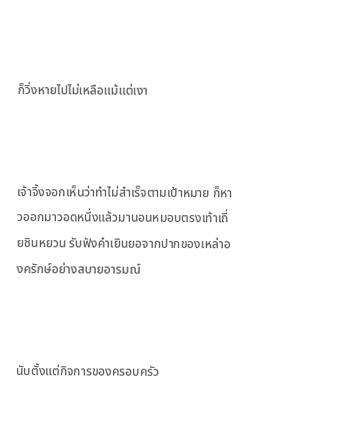ก็วิ่งหายไปไม่เหลือแม้แต่เงา



เจ้าจิ้งจอกเห็นว่าทำไม่สำเร็จตามเป้าหมาย ก็หาวออกมาวอดหนึ่งแล้วมานอนหมอบตรงเท้าเถี่ยซินหยวน รับฟังคำเยินยอจากปากของเหล่าองครักษ์อย่างสบายอารมณ์



นับตั้งแต่กิจการของครอบครัว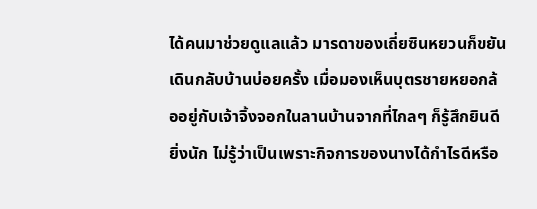ได้คนมาช่วยดูแลแล้ว มารดาของเถี่ยซินหยวนก็ขยันเดินกลับบ้านบ่อยครั้ง เมื่อมองเห็นบุตรชายหยอกล้ออยู่กับเจ้าจิ้งจอกในลานบ้านจากที่ไกลๆ ก็รู้สึกยินดียิ่งนัก ไม่รู้ว่าเป็นเพราะกิจการของนางได้กำไรดีหรือ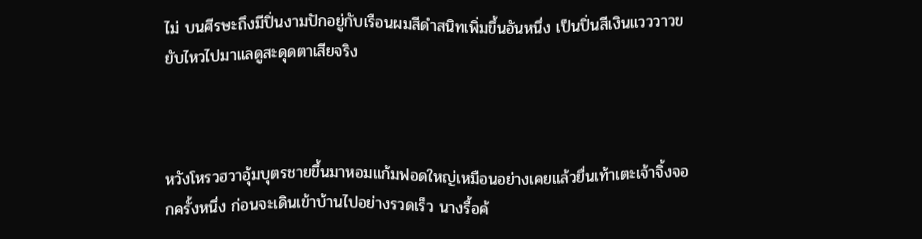ไม่ บนศีรษะถึงมีปิ่นงามปักอยู่กับเรือนผมสีดำสนิทเพิ่มขึ้นอันหนึ่ง เป็นปิ่นสีเงินแวววาวขยับไหวไปมาแลดูสะดุดตาเสียจริง



หวังโหรวฮวาอุ้มบุตรชายขึ้นมาหอมแก้มฟอดใหญ่เหมือนอย่างเคยแล้วยื่นเท้าเตะเจ้าจิ้งจอกครั้งหนึ่ง ก่อนจะเดินเข้าบ้านไปอย่างรวดเร็ว นางรื้อค้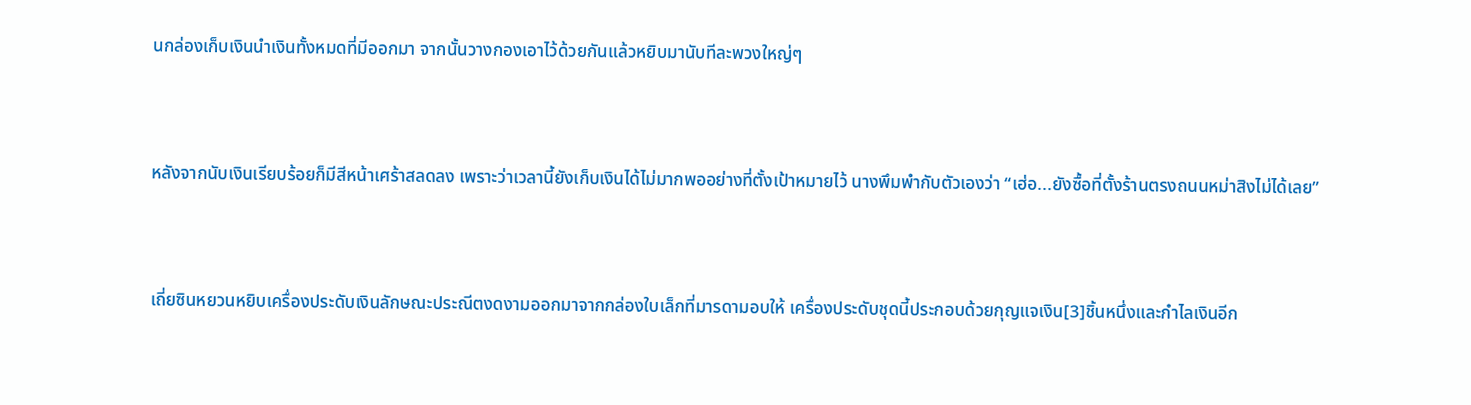นกล่องเก็บเงินนำเงินทั้งหมดที่มีออกมา จากนั้นวางกองเอาไว้ด้วยกันแล้วหยิบมานับทีละพวงใหญ่ๆ



หลังจากนับเงินเรียบร้อยก็มีสีหน้าเศร้าสลดลง เพราะว่าเวลานี้ยังเก็บเงินได้ไม่มากพออย่างที่ตั้งเป้าหมายไว้ นางพึมพำกับตัวเองว่า “เฮ่อ...ยังซื้อที่ตั้งร้านตรงถนนหม่าสิงไม่ได้เลย”



เถี่ยซินหยวนหยิบเครื่องประดับเงินลักษณะประณีตงดงามออกมาจากกล่องใบเล็กที่มารดามอบให้ เครื่องประดับชุดนี้ประกอบด้วยกุญแจเงิน[3]ชิ้นหนึ่งและกำไลเงินอีก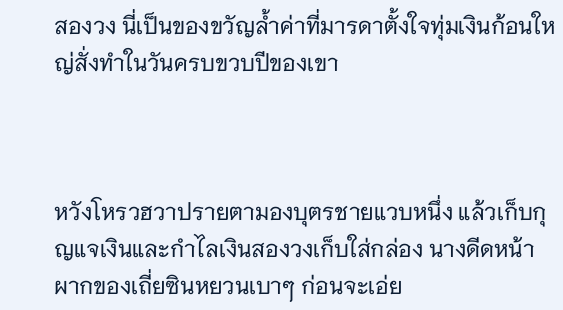สองวง นี่เป็นของขวัญล้ำค่าที่มารดาตั้งใจทุ่มเงินก้อนใหญ่สั่งทำในวันครบขวบปีของเขา



หวังโหรวฮวาปรายตามองบุตรชายแวบหนึ่ง แล้วเก็บกุญแจเงินและกำไลเงินสองวงเก็บใส่กล่อง นางดีดหน้าผากของเถี่ยซินหยวนเบาๆ ก่อนจะเอ่ย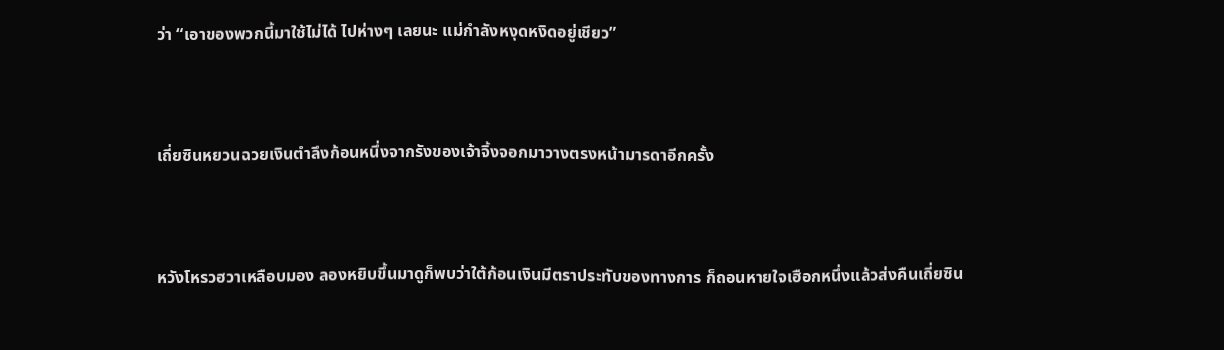ว่า “เอาของพวกนี้มาใช้ไม่ได้ ไปห่างๆ เลยนะ แม่กำลังหงุดหงิดอยู่เชียว”



เถี่ยซินหยวนฉวยเงินตำลึงก้อนหนึ่งจากรังของเจ้าจิ้งจอกมาวางตรงหน้ามารดาอีกครั้ง



หวังโหรวฮวาเหลือบมอง ลองหยิบขึ้นมาดูก็พบว่าใต้ก้อนเงินมีตราประทับของทางการ ก็ถอนหายใจเฮือกหนึ่งแล้วส่งคืนเถี่ยซิน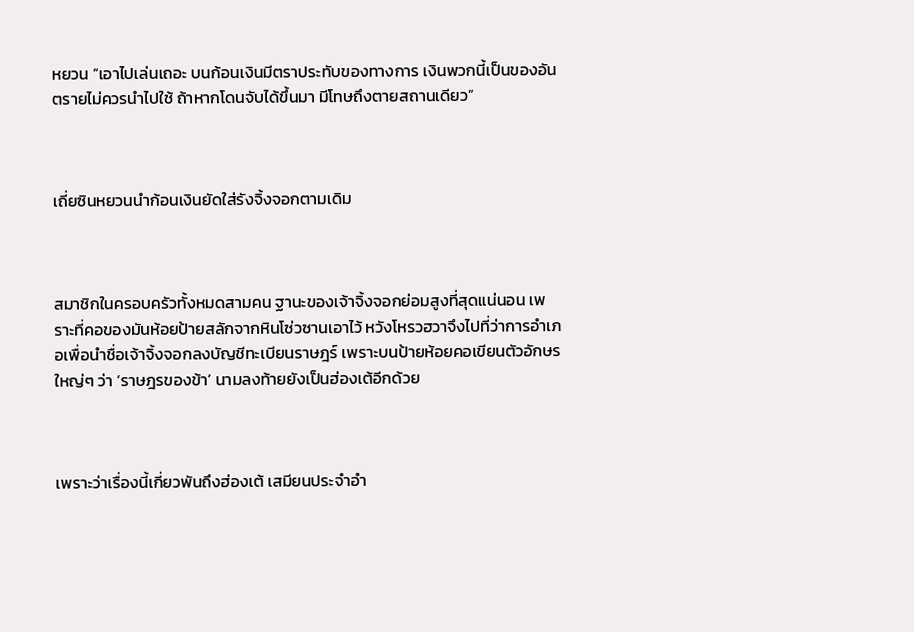หยวน “เอาไปเล่นเถอะ บนก้อนเงินมีตราประทับของทางการ เงินพวกนี้เป็นของอันตรายไม่ควรนำไปใช้ ถ้าหากโดนจับได้ขึ้นมา มีโทษถึงตายสถานเดียว”



เถี่ยซินหยวนนำก้อนเงินยัดใส่รังจิ้งจอกตามเดิม



สมาชิกในครอบครัวทั้งหมดสามคน ฐานะของเจ้าจิ้งจอกย่อมสูงที่สุดแน่นอน เพราะที่คอของมันห้อยป้ายสลักจากหินโซ่วซานเอาไว้ หวังโหรวฮวาจึงไปที่ว่าการอำเภอเพื่อนำชื่อเจ้าจิ้งจอกลงบัญชีทะเบียนราษฎร์ เพราะบนป้ายห้อยคอเขียนตัวอักษรใหญ่ๆ ว่า ‘ราษฎรของข้า’ นามลงท้ายยังเป็นฮ่องเต้อีกด้วย



เพราะว่าเรื่องนี้เกี่ยวพันถึงฮ่องเต้ เสมียนประจำอำ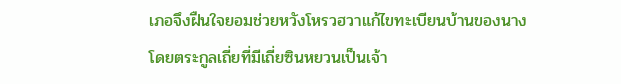เภอจึงฝืนใจยอมช่วยหวังโหรวฮวาแก้ไขทะเบียนบ้านของนาง โดยตระกูลเถี่ยที่มีเถี่ยซินหยวนเป็นเจ้า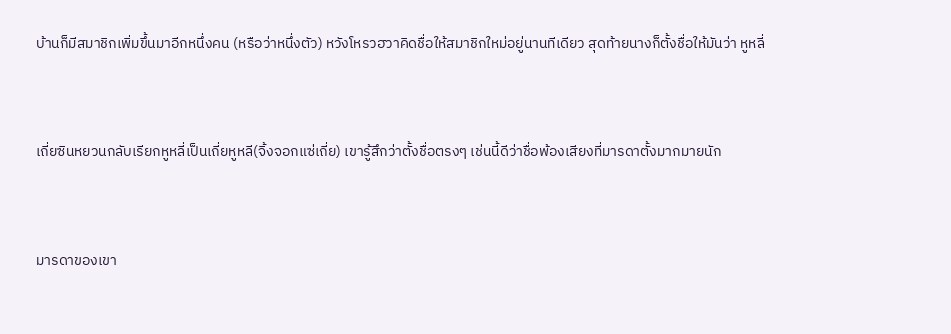บ้านก็มีสมาชิกเพิ่มขึ้นมาอีกหนึ่งคน (หรือว่าหนึ่งตัว) หวังโหรวฮวาคิดชื่อให้สมาชิกใหม่อยู่นานทีเดียว สุดท้ายนางก็ตั้งชื่อให้มันว่า หูหลี่



เถี่ยซินหยวนกลับเรียกหูหลี่เป็นเถี่ยหูหลี(จิ้งจอกแซ่เถี่ย) เขารู้สึกว่าตั้งชื่อตรงๆ เช่นนี้ดีว่าชื่อพ้องเสียงที่มารดาตั้งมากมายนัก



มารดาของเขา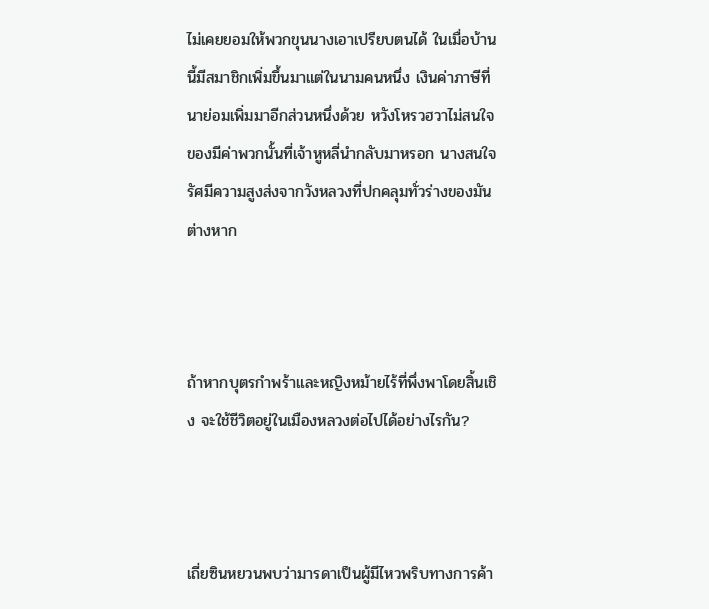ไม่เคยยอมให้พวกขุนนางเอาเปรียบตนได้ ในเมื่อบ้านนี้มีสมาชิกเพิ่มขึ้นมาแต่ในนามคนหนึ่ง เงินค่าภาษีที่นาย่อมเพิ่มมาอีกส่วนหนึ่งด้วย หวังโหรวฮวาไม่สนใจของมีค่าพวกนั้นที่เจ้าหูหลี่นำกลับมาหรอก นางสนใจรัศมีความสูงส่งจากวังหลวงที่ปกคลุมทั่วร่างของมันต่างหาก



ถ้าหากบุตรกำพร้าและหญิงหม้ายไร้ที่พึ่งพาโดยสิ้นเชิง จะใช้ชีวิตอยู่ในเมืองหลวงต่อไปได้อย่างไรกัน?



เถี่ยซินหยวนพบว่ามารดาเป็นผู้มีไหวพริบทางการค้า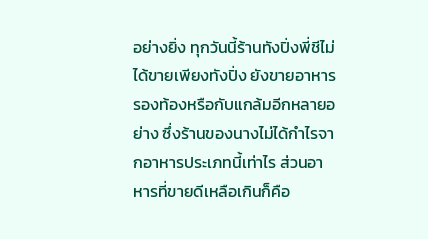อย่างยิ่ง ทุกวันนี้ร้านทังปิ่งพี่ชีไม่ได้ขายเพียงทังปิ่ง ยังขายอาหารรองท้องหรือกับแกล้มอีกหลายอย่าง ซึ่งร้านของนางไม่ได้กำไรจากอาหารประเภทนี้เท่าไร ส่วนอาหารที่ขายดีเหลือเกินก็คือ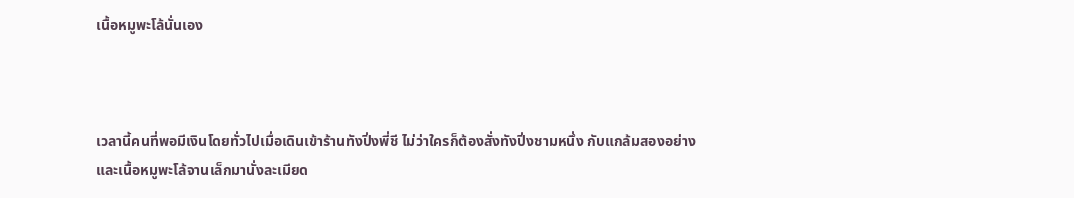เนื้อหมูพะโล้นั่นเอง



เวลานี้คนที่พอมีเงินโดยทั่วไปเมื่อเดินเข้าร้านทังปิ่งพี่ชี ไม่ว่าใครก็ต้องสั่งทังปิ่งชามหนึ่ง กับแกล้มสองอย่าง และเนื้อหมูพะโล้จานเล็กมานั่งละเมียด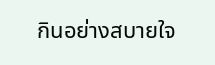กินอย่างสบายใจ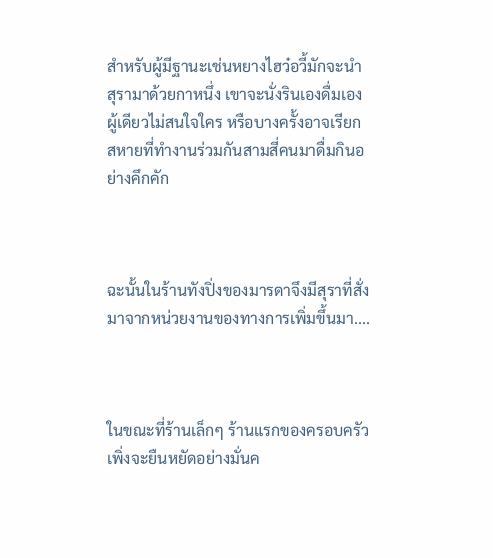สำหรับผู้มีฐานะเช่นหยางไฮว๋อวี้มักจะนำสุรามาด้วยกาหนึ่ง เขาจะนั่งรินเองดื่มเองผู้เดียวไม่สนใจใคร หรือบางครั้งอาจเรียกสหายที่ทำงานร่วมกันสามสี่คนมาดื่มกินอย่างคึกคัก



ฉะนั้นในร้านทังปิ่งของมารดาจึงมีสุราที่สั่งมาจากหน่วยงานของทางการเพิ่มขึ้นมา....



ในขณะที่ร้านเล็กๆ ร้านแรกของครอบครัวเพิ่งจะยืนหยัดอย่างมั่นค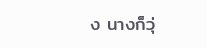ง นางก็วุ่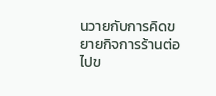นวายกับการคิดขยายกิจการร้านต่อไปข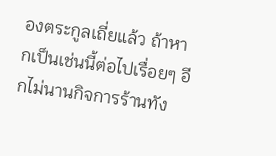องตระกูลเถี่ยแล้ว ถ้าหากเป็นเช่นนี้ต่อไปเรื่อยๆ อีกไม่นานกิจการร้านทัง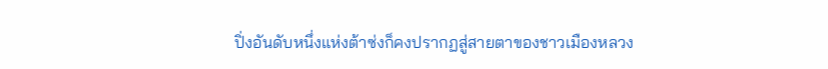ปิ่งอันดับหนึ่งแห่งต้าซ่งก็คงปรากฏสู่สายตาของชาวเมืองหลวง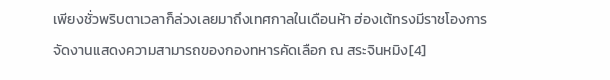เพียงชั่วพริบตาเวลาก็ล่วงเลยมาถึงเทศกาลในเดือนห้า ฮ่องเต้ทรงมีราชโองการจัดงานแสดงความสามารถของกองทหารคัดเลือก ณ สระจินหมิง[4]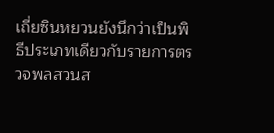เถี่ยซินหยวนยังนึกว่าเป็นพิธีประเภทเดียวกับรายการตรวจพลสวนส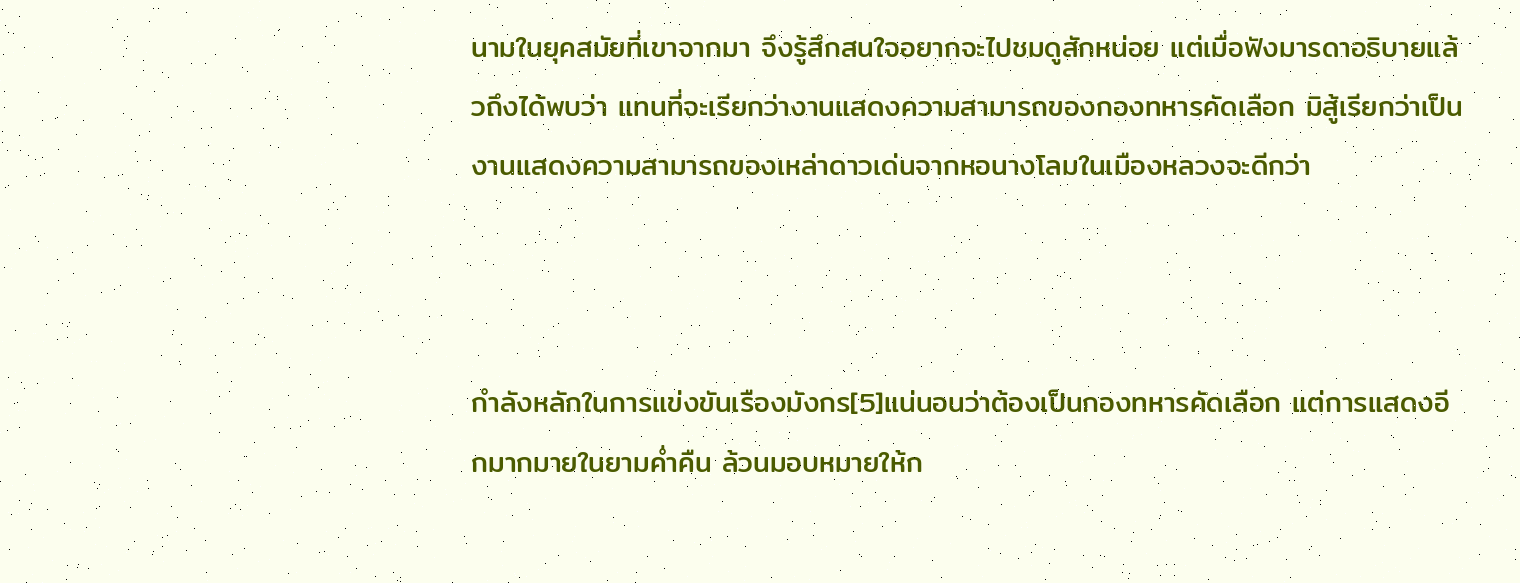นามในยุคสมัยที่เขาจากมา จึงรู้สึกสนใจอยากจะไปชมดูสักหน่อย แต่เมื่อฟังมารดาอธิบายแล้วถึงได้พบว่า แทนที่จะเรียกว่างานแสดงความสามารถของกองทหารคัดเลือก มิสู้เรียกว่าเป็นงานแสดงความสามารถของเหล่าดาวเด่นจากหอนางโลมในเมืองหลวงจะดีกว่า



กำลังหลักในการแข่งขันเรืองมังกร[5]แน่นอนว่าต้องเป็นกองทหารคัดเลือก แต่การแสดงอีกมากมายในยามค่ำคืน ล้วนมอบหมายให้ก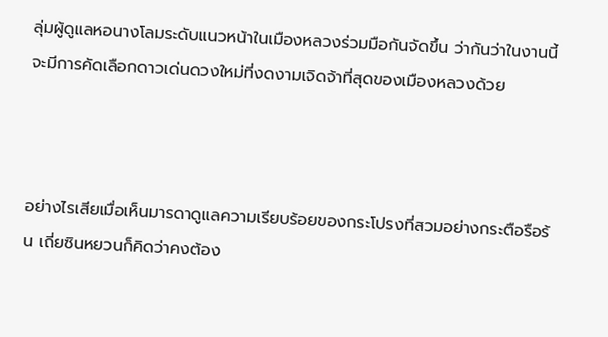ลุ่มผู้ดูแลหอนางโลมระดับแนวหน้าในเมืองหลวงร่วมมือกันจัดขึ้น ว่ากันว่าในงานนี้จะมีการคัดเลือกดาวเด่นดวงใหม่ที่งดงามเจิดจ้าที่สุดของเมืองหลวงด้วย



อย่างไรเสียเมื่อเห็นมารดาดูแลความเรียบร้อยของกระโปรงที่สวมอย่างกระตือรือร้น เถี่ยซินหยวนก็คิดว่าคงต้อง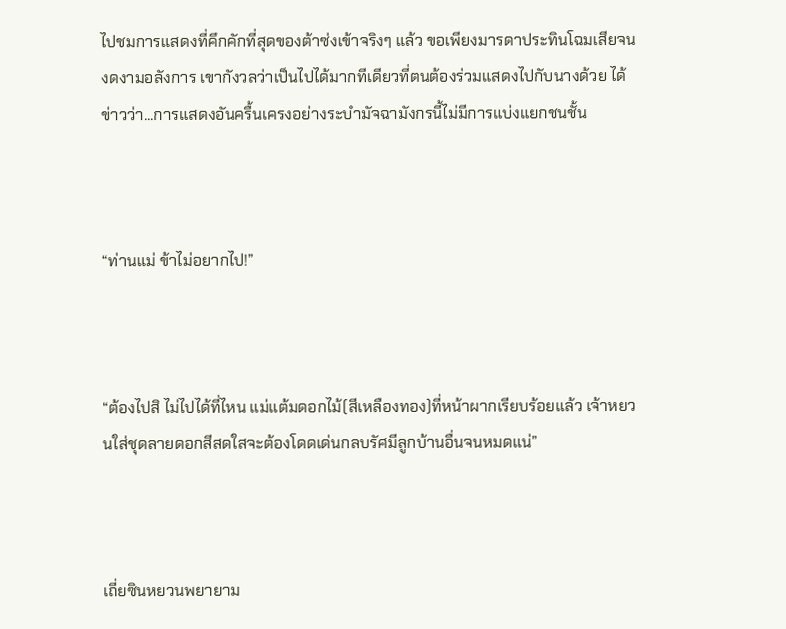ไปชมการแสดงที่คึกคักที่สุดของต้าซ่งเข้าจริงๆ แล้ว ขอเพียงมารดาประทินโฉมเสียจนงดงามอลังการ เขากังวลว่าเป็นไปได้มากทีเดียวที่ตนต้องร่วมแสดงไปกับนางด้วย ได้ข่าวว่า...การแสดงอันครื้นเครงอย่างระบำมัจฉามังกรนี้ไม่มีการแบ่งแยกชนชั้น



“ท่านแม่ ข้าไม่อยากไป!”



“ต้องไปสิ ไม่ไปได้ที่ไหน แม่แต้มดอกไม้(สีเหลืองทอง)ที่หน้าผากเรียบร้อยแล้ว เจ้าหยวนใส่ชุดลายดอกสีสดใสจะต้องโดดเด่นกลบรัศมีลูกบ้านอื่นจนหมดแน่”



เถี่ยซินหยวนพยายาม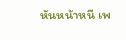หันหน้าหนี เพ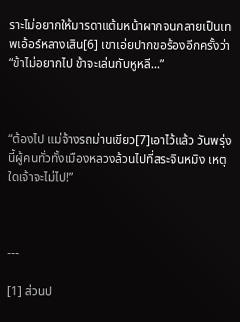ราะไม่อยากให้มารดาแต้มหน้าผากจนกลายเป็นเทพเอ้อร์หลางเสิน[6] เขาเอ่ยปากขอร้องอีกครั้งว่า “ข้าไม่อยากไป ข้าจะเล่นกับหูหลี...”



“ต้องไป แม่จ้างรถม่านเขียว[7]เอาไว้แล้ว วันพรุ่งนี้ผู้คนทั่วทั้งเมืองหลวงล้วนไปที่สระจินหมิง เหตุใดเจ้าจะไม่ไป!”



---

[1] ส่วนป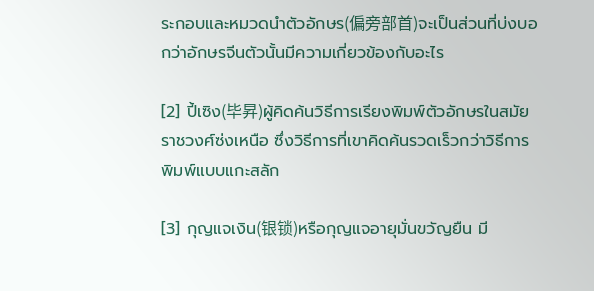ระกอบและหมวดนำตัวอักษร(偏旁部首)จะเป็นส่วนที่บ่งบอกว่าอักษรจีนตัวนั้นมีความเกี่ยวข้องกับอะไร

[2] ปี้เซิง(毕昇)ผู้คิดค้นวิธีการเรียงพิมพ์ตัวอักษรในสมัยราชวงศ์ซ่งเหนือ ซึ่งวิธีการที่เขาคิดค้นรวดเร็วกว่าวิธีการพิมพ์แบบแกะสลัก

[3] กุญแจเงิน(银锁)หรือกุญแจอายุมั่นขวัญยืน มี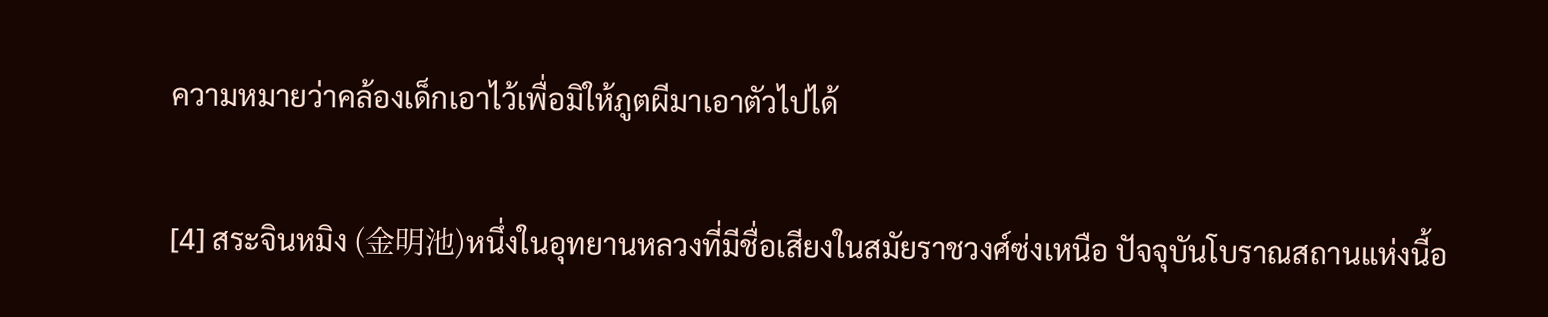ความหมายว่าคล้องเด็กเอาไว้เพื่อมิให้ภูตผีมาเอาตัวไปได้

[4] สระจินหมิง (金明池)หนึ่งในอุทยานหลวงที่มีชื่อเสียงในสมัยราชวงศ์ซ่งเหนือ ปัจจุบันโบราณสถานแห่งนี้อ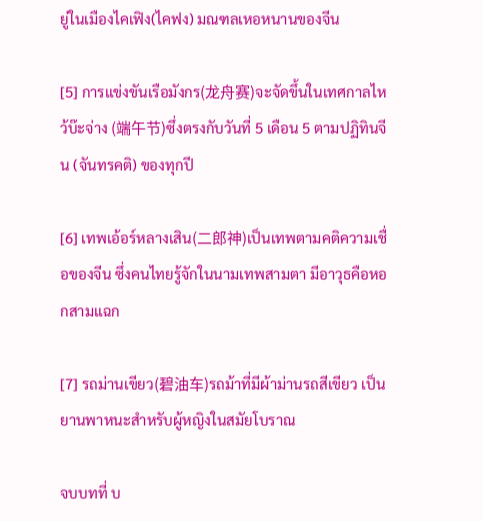ยู่ในเมืองไคเฟิง(ไคฟง) มณฑลเหอหนานของจีน

[5] การแข่งขันเรือมังกร(龙舟赛)จะจัดขึ้นในเทศกาลไหว้บ๊ะจ่าง (端午节)ซึ่งตรงกับวันที่ 5 เดือน 5 ตามปฏิทินจีน (จันทรคติ) ของทุกปี

[6] เทพเอ้อร์หลางเสิน(二郎神)เป็นเทพตามคติความเชื่อของจีน ซึ่งคนไทยรู้จักในนามเทพสามตา มีอาวุธคือหอกสามแฉก

[7] รถม่านเขียว(碧油车)รถม้าที่มีผ้าม่านรถสีเขียว เป็นยานพาหนะสำหรับผู้หญิงในสมัยโบราณ

จบบทที่ บ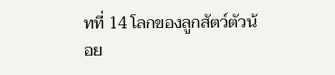ทที่ 14 โลกของลูกสัตว์ตัวน้อย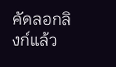คัดลอกลิงก์แล้ว